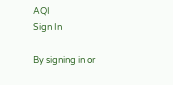AQI
Sign In

By signing in or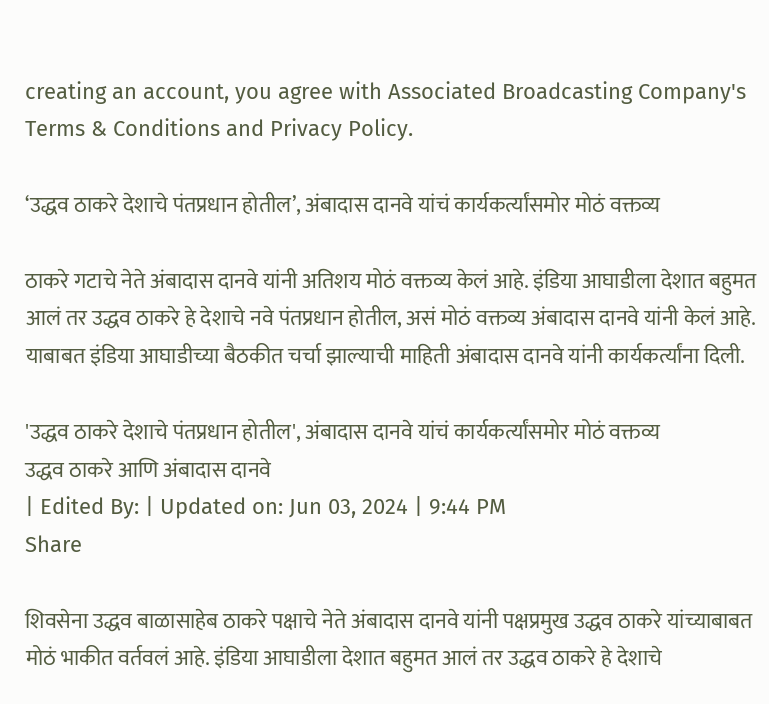creating an account, you agree with Associated Broadcasting Company's Terms & Conditions and Privacy Policy.

‘उद्धव ठाकरे देशाचे पंतप्रधान होतील’, अंबादास दानवे यांचं कार्यकर्त्यांसमोर मोठं वक्तव्य

ठाकरे गटाचे नेते अंबादास दानवे यांनी अतिशय मोठं वक्तव्य केलं आहे. इंडिया आघाडीला देशात बहुमत आलं तर उद्धव ठाकरे हे देशाचे नवे पंतप्रधान होतील, असं मोठं वक्तव्य अंबादास दानवे यांनी केलं आहे. याबाबत इंडिया आघाडीच्या बैठकीत चर्चा झाल्याची माहिती अंबादास दानवे यांनी कार्यकर्त्यांना दिली.

'उद्धव ठाकरे देशाचे पंतप्रधान होतील', अंबादास दानवे यांचं कार्यकर्त्यांसमोर मोठं वक्तव्य
उद्धव ठाकरे आणि अंबादास दानवे
| Edited By: | Updated on: Jun 03, 2024 | 9:44 PM
Share

शिवसेना उद्धव बाळासाहेब ठाकरे पक्षाचे नेते अंबादास दानवे यांनी पक्षप्रमुख उद्धव ठाकरे यांच्याबाबत मोठं भाकीत वर्तवलं आहे. इंडिया आघाडीला देशात बहुमत आलं तर उद्धव ठाकरे हे देशाचे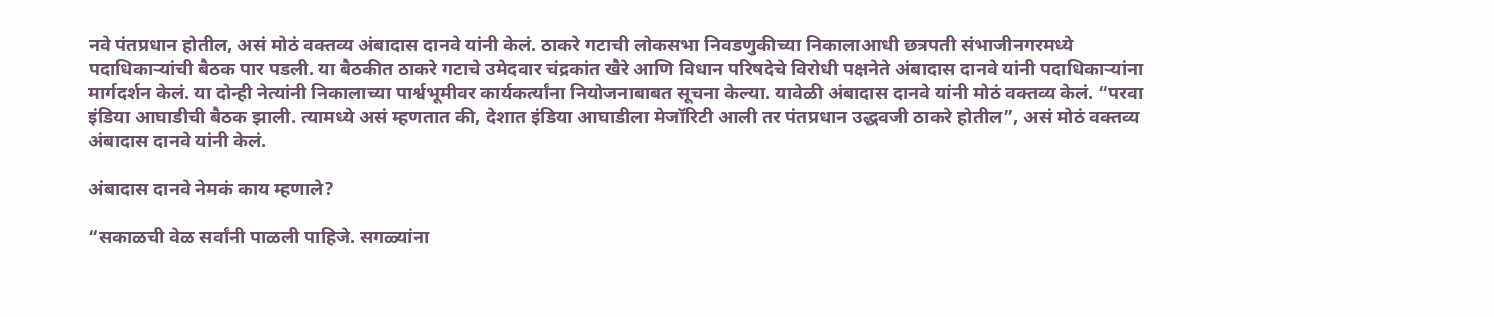नवे पंतप्रधान होतील, असं मोठं वक्तव्य अंबादास दानवे यांनी केलं. ठाकरे गटाची लोकसभा निवडणुकीच्या निकालाआधी छत्रपती संभाजीनगरमध्ये पदाधिकाऱ्यांची बैठक पार पडली. या बैठकीत ठाकरे गटाचे उमेदवार चंद्रकांत खैरे आणि विधान परिषदेचे विरोधी पक्षनेते अंबादास दानवे यांनी पदाधिकाऱ्यांना मार्गदर्शन केलं. या दोन्ही नेत्यांनी निकालाच्या पार्श्वभूमीवर कार्यकर्त्यांना नियोजनाबाबत सूचना केल्या. यावेळी अंबादास दानवे यांनी मोठं वक्तव्य केलं. “परवा इंडिया आघाडीची बैठक झाली. त्यामध्ये असं म्हणतात की, देशात इंडिया आघाडीला मेजॉरिटी आली तर पंतप्रधान उद्धवजी ठाकरे होतील”, असं मोठं वक्तव्य अंबादास दानवे यांनी केलं.

अंबादास दानवे नेमकं काय म्हणाले?

“सकाळची वेळ सर्वांनी पाळली पाहिजे. सगळ्यांना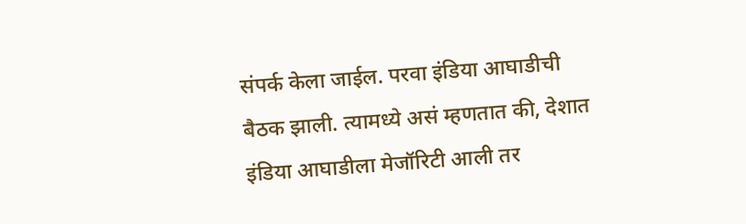संपर्क केला जाईल. परवा इंडिया आघाडीची बैठक झाली. त्यामध्ये असं म्हणतात की, देशात इंडिया आघाडीला मेजॉरिटी आली तर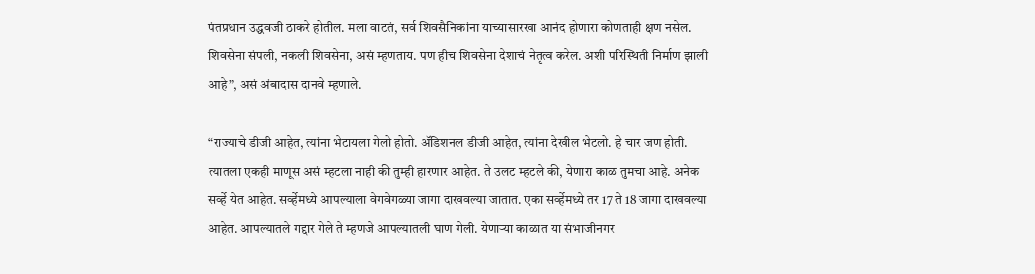पंतप्रधान उद्धवजी ठाकरे होतील. मला वाटतं, सर्व शिवसैनिकांना याच्यासारखा आनंद होणारा कोणताही क्षण नसेल. शिवसेना संपली, नकली शिवसेना, असं म्हणताय. पण हीच शिवसेना देशाचं नेतृत्व करेल. अशी परिस्थिती निर्माण झाली आहे”, असं अंबादास दानवे म्हणाले.

“राज्याचे डीजी आहेत, त्यांना भेटायला गेलो होतो. ॲडिशनल डीजी आहेत, त्यांना देखील भेटलो. हे चार जण होती. त्यातला एकही माणूस असं म्हटला नाही की तुम्ही हारणार आहेत. ते उलट म्हटले की, येणारा काळ तुमचा आहे. अनेक सर्व्हे येत आहेत. सर्व्हेमध्ये आपल्याला वेगवेगळ्या जागा दाखवल्या जातात. एका सर्व्हेमध्ये तर 17 ते 18 जागा दाखवल्या आहेत. आपल्यातले गद्दार गेले ते म्हणजे आपल्यातली घाण गेली. येणाऱ्या काळात या संभाजीनगर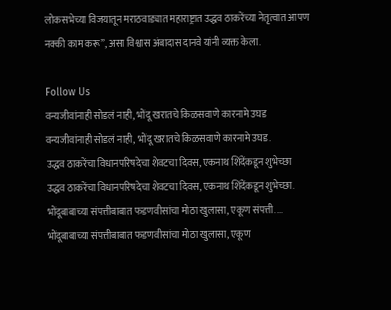लोकसभेच्या विजयातून मराठवाड्यात महाराष्ट्रात उद्धव ठाकरेंच्या नेतृत्वात आपण नक्की काम करू”, असा विश्वास अंबादास दानवे यांनी व्यक्त केला.

Follow Us
वन्यजीवांनाही सोडलं नाही, भोंदू खरातचे किळसवाणे कारनामे उघड
वन्यजीवांनाही सोडलं नाही, भोंदू खरातचे किळसवाणे कारनामे उघड.
उद्धव ठाकरेंचा विधानपरिषदेचा शेवटचा दिवस, एकनाथ शिंदेंकडून शुभेच्छा
उद्धव ठाकरेंचा विधानपरिषदेचा शेवटचा दिवस, एकनाथ शिंदेंकडून शुभेच्छा.
भोंदूबाबाच्या संपत्तीबाबात फडणवीसांचा मोठा खुलासा, एकूण संपत्ती....
भोंदूबाबाच्या संपत्तीबाबात फडणवीसांचा मोठा खुलासा, एकूण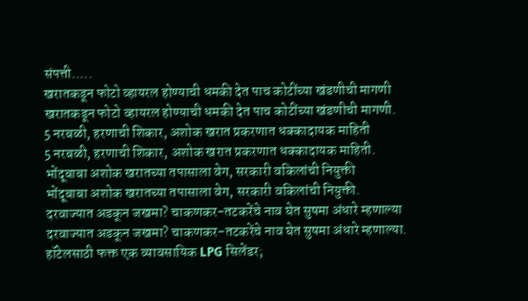संपत्ती.....
खरातकडून फोटो व्हायरल होण्याची धमकी देत पाच कोटींच्या खंडणीची मागणी
खरातकडून फोटो व्हायरल होण्याची धमकी देत पाच कोटींच्या खंडणीची मागणी.
5 नरबळी, हरणाची शिकार, अशोक खरात प्रकरणात धक्कादायक माहिती
5 नरबळी, हरणाची शिकार, अशोक खरात प्रकरणात धक्कादायक माहिती.
भोंदूबाबा अशोक खरातच्या तपासाला वेग, सरकारी वकिलांची नियुक्ती
भोंदूबाबा अशोक खरातच्या तपासाला वेग, सरकारी वकिलांची नियुक्ती.
दरवाज्यात अडकून जखमा? चाकणकर-तटकरेंचे नाव घेत सुषमा अंधारे म्हणाल्या
दरवाज्यात अडकून जखमा? चाकणकर-तटकरेंचे नाव घेत सुषमा अंधारे म्हणाल्या.
हॉटेलसाठी फक्त एक व्यावसायिक LPG सिलेंडर;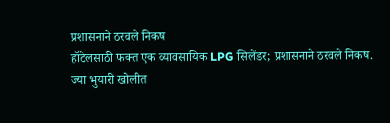प्रशासनाने ठरवले निकष
हॉटेलसाठी फक्त एक व्यावसायिक LPG सिलेंडर; प्रशासनाने ठरवले निकष.
ज्या भुयारी खोलीत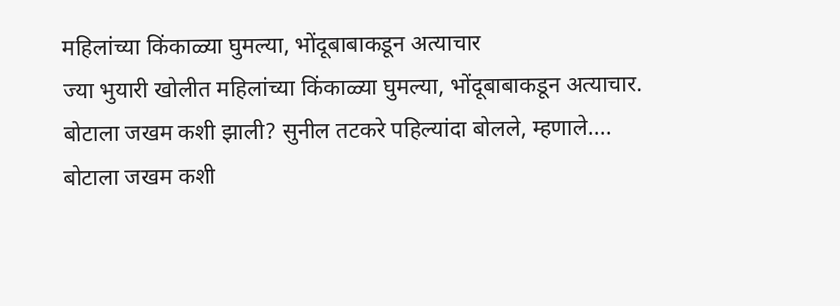महिलांच्या किंकाळ्या घुमल्या, भोंदूबाबाकडून अत्याचार
ज्या भुयारी खोलीत महिलांच्या किंकाळ्या घुमल्या, भोंदूबाबाकडून अत्याचार.
बोटाला जखम कशी झाली? सुनील तटकरे पहिल्यांदा बोलले, म्हणाले....
बोटाला जखम कशी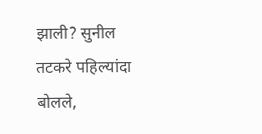झाली? सुनील तटकरे पहिल्यांदा बोलले,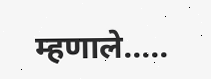म्हणाले.....